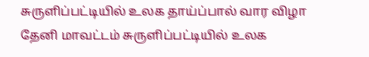சுருளிப்பட்டியில் உலக தாய்ப்பால் வார விழா
தேனி மாவட்டம் சுருளிப்பட்டியில் உலக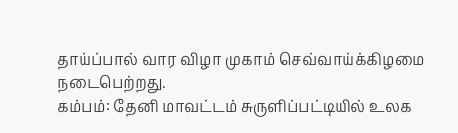தாய்ப்பால் வார விழா முகாம் செவ்வாய்க்கிழமை நடைபெற்றது.
கம்பம்: தேனி மாவட்டம் சுருளிப்பட்டியில் உலக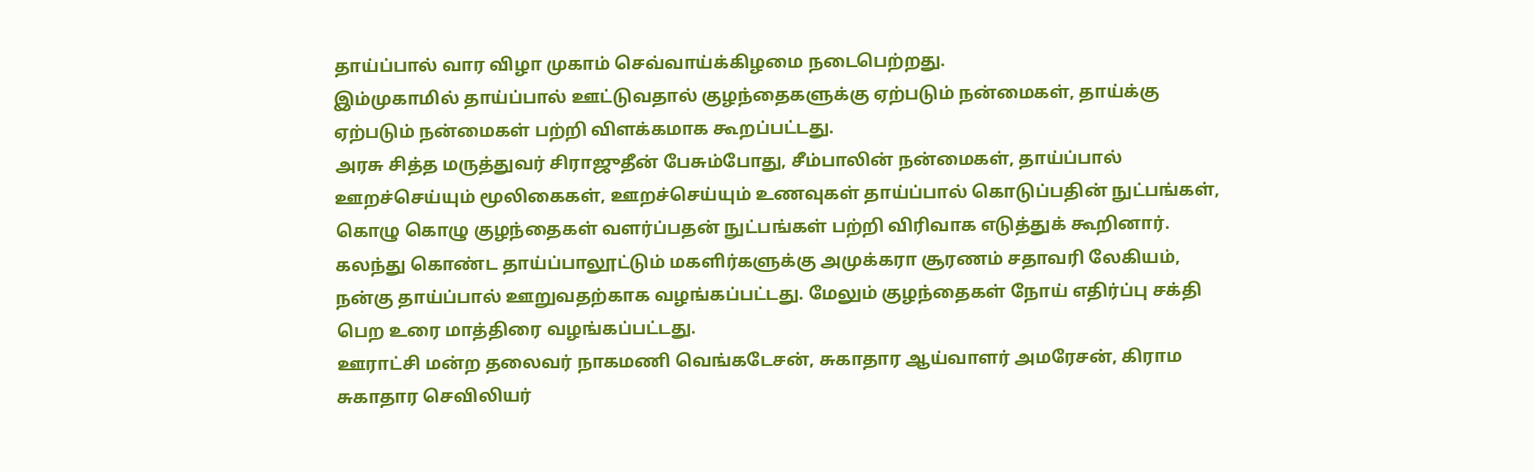தாய்ப்பால் வார விழா முகாம் செவ்வாய்க்கிழமை நடைபெற்றது.
இம்முகாமில் தாய்ப்பால் ஊட்டுவதால் குழந்தைகளுக்கு ஏற்படும் நன்மைகள், தாய்க்கு ஏற்படும் நன்மைகள் பற்றி விளக்கமாக கூறப்பட்டது.
அரசு சித்த மருத்துவர் சிராஜுதீன் பேசும்போது, சீம்பாலின் நன்மைகள், தாய்ப்பால் ஊறச்செய்யும் மூலிகைகள், ஊறச்செய்யும் உணவுகள் தாய்ப்பால் கொடுப்பதின் நுட்பங்கள், கொழு கொழு குழந்தைகள் வளர்ப்பதன் நுட்பங்கள் பற்றி விரிவாக எடுத்துக் கூறினார்.
கலந்து கொண்ட தாய்ப்பாலூட்டும் மகளிர்களுக்கு அமுக்கரா சூரணம் சதாவரி லேகியம், நன்கு தாய்ப்பால் ஊறுவதற்காக வழங்கப்பட்டது. மேலும் குழந்தைகள் நோய் எதிர்ப்பு சக்தி பெற உரை மாத்திரை வழங்கப்பட்டது.
ஊராட்சி மன்ற தலைவர் நாகமணி வெங்கடேசன், சுகாதார ஆய்வாளர் அமரேசன், கிராம சுகாதார செவிலியர்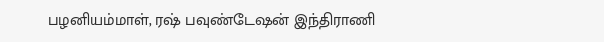பழனியம்மாள், ரஷ் பவுண்டேஷன் இந்திராணி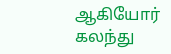ஆகியோர் கலந்து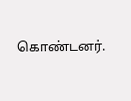கொண்டனர்.